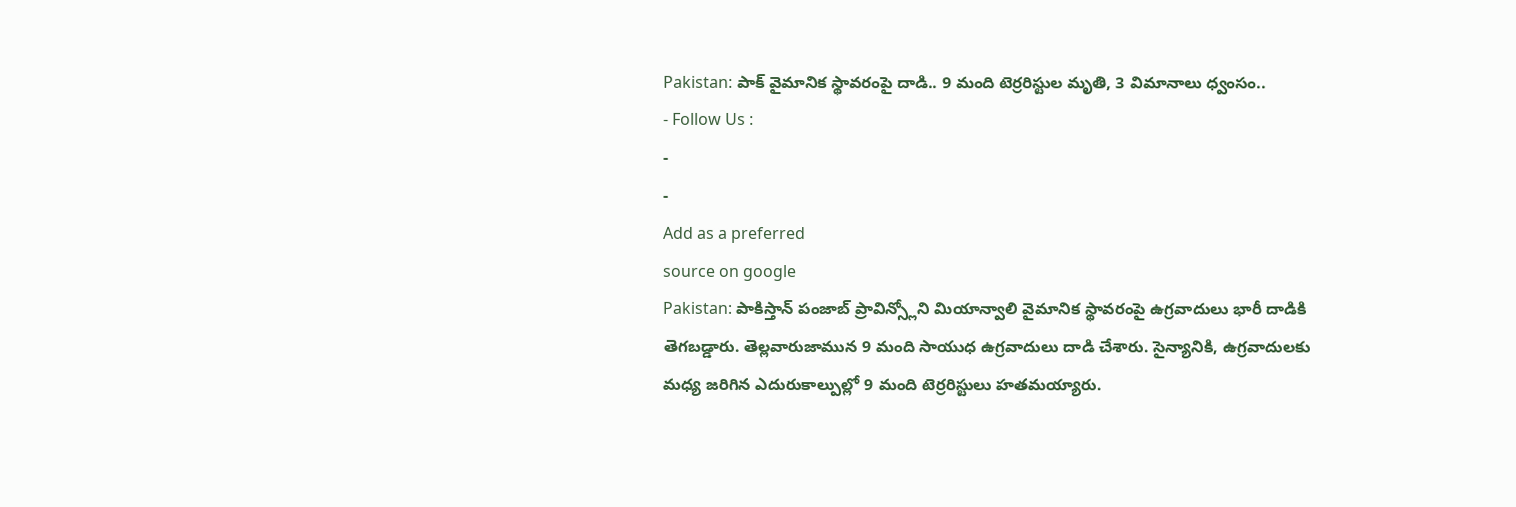Pakistan: పాక్ వైమానిక స్థావరంపై దాడి.. 9 మంది టెర్రరిస్టుల మృతి, 3 విమానాలు ధ్వంసం..
- Follow Us :
-
-
Add as a preferred
source on google
Pakistan: పాకిస్తాన్ పంజాబ్ ప్రావిన్స్లోని మియాన్వాలి వైమానిక స్థావరంపై ఉగ్రవాదులు భారీ దాడికి తెగబడ్డారు. తెల్లవారుజామున 9 మంది సాయుధ ఉగ్రవాదులు దాడి చేశారు. సైన్యానికి, ఉగ్రవాదులకు మధ్య జరిగిన ఎదురుకాల్పుల్లో 9 మంది టెర్రరిస్టులు హతమయ్యారు.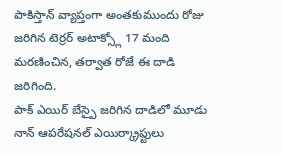పాకిస్తాన్ వ్యాప్తంగా అంతకుముందు రోజు జరిగిన టెర్రర్ అటాక్స్లో 17 మంది మరణించిన, తర్వాత రోజే ఈ దాడి జరిగింది.
పాక్ ఎయిర్ బేస్పై జరిగిన దాడిలో మూడు నాన్ ఆపరేషనల్ ఎయిర్క్రాఫ్టులు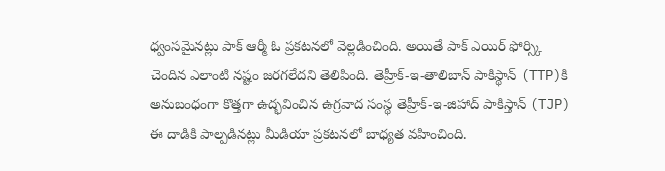ధ్వంసమైనట్లు పాక్ ఆర్మీ ఓ ప్రకటనలో వెల్లడించింది. అయితే పాక్ ఎయిర్ ఫోర్స్కి చెందిన ఎలాంటి నష్టం జరగలేదని తెలిపింది. తెహ్రీక్-ఇ-తాలిబాన్ పాకిస్థాన్ (TTP)కి అనుబంధంగా కొత్తగా ఉద్భవించిన ఉగ్రవాద సంస్థ తెహ్రీక్-ఇ-జిహాద్ పాకిస్తాన్ (TJP) ఈ దాడికి పాల్పడినట్లు మీడియా ప్రకటనలో బాధ్యత వహించింది.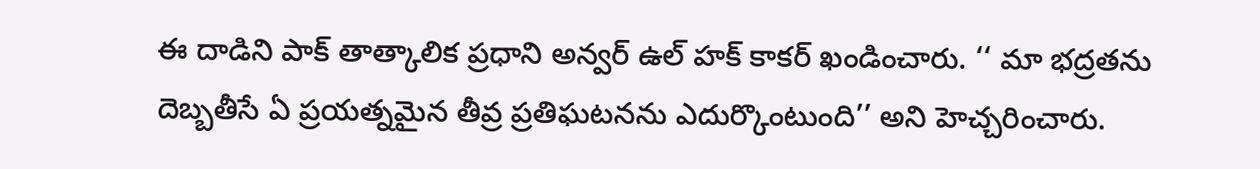ఈ దాడిని పాక్ తాత్కాలిక ప్రధాని అన్వర్ ఉల్ హక్ కాకర్ ఖండించారు. ‘‘ మా భద్రతను దెబ్బతీసే ఏ ప్రయత్నమైన తీవ్ర ప్రతిఘటనను ఎదుర్కొంటుంది’’ అని హెచ్చరించారు.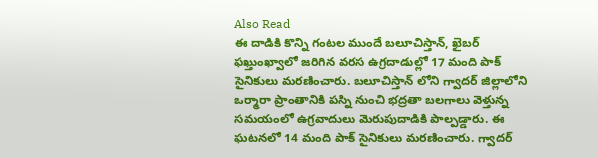Also Read
ఈ దాడికి కొన్ని గంటల ముందే బలూచిస్తాన్, ఖైబర్ ఫఖ్తుంఖ్వాలో జరిగిన వరస ఉగ్రదాడుల్లో 17 మంది పాక్ సైనికులు మరణించారు. బలూచిస్తాన్ లోని గ్వాదర్ జిల్లాలోని ఒర్మారా ప్రాంతానికి పస్ని నుంచి భద్రతా బలగాలు వెళ్తున్న సమయంలో ఉగ్రవాదులు మెరుపుదాడికి పాల్పడ్డారు. ఈ ఘటనలో 14 మంది పాక్ సైనికులు మరణించారు. గ్వాదర్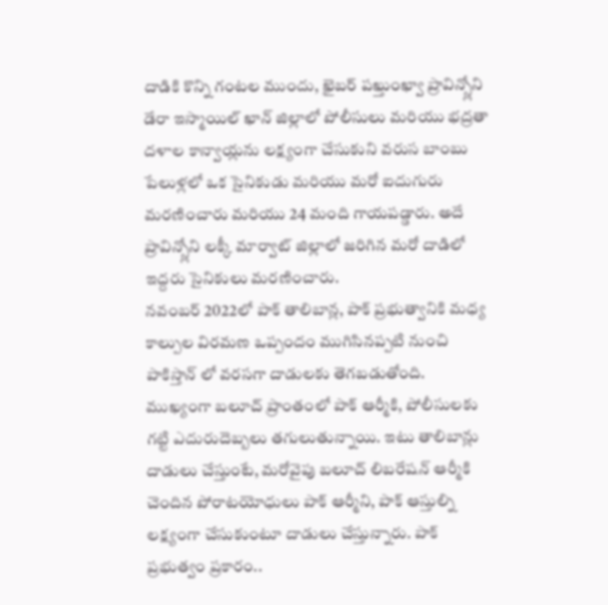దాడికి కొన్ని గంటల ముందు, ఖైబర్ పఖ్తుంఖ్వా ప్రావిన్స్లోని డేరా ఇస్మాయిల్ ఖాన్ జిల్లాలో పోలీసులు మరియు భద్రతా దళాల కాన్వాయ్లను లక్ష్యంగా చేసుకుని వరుస బాంబు పేలుళ్లలో ఒక సైనికుడు మరియు మరో ఐదుగురు మరణించారు మరియు 24 మంది గాయపడ్డారు. అదే ప్రావిన్స్లోని లక్కీ మార్వాట్ జిల్లాలో జరిగిన మరో దాడిలో ఇద్దరు సైనికులు మరణించారు.
నవంబర్ 2022లో పాక్ తాలిబాన్ల, పాక్ ప్రభుత్వానికి మధ్య కాల్పుల విరమణ ఒప్పందం ముగిసినప్పటి నుంచి పాకిస్తాన్ లో వరసగా దాడులకు తెగబడుతోంది. ముఖ్యంగా బలూచ్ ప్రాంతంలో పాక్ ఆర్మీకి, పోలీసులకు గట్టి ఎదురుదెబ్బలు తగులుతున్నాయి. ఇటు తాలిబాన్లు దాడులు చేస్తుంటే, మరోవైపు బలూచ్ లిబరేషన్ ఆర్మీకి చెందిన పోరాటయోధులు పాక్ ఆర్మీని, పాక్ ఆస్తుల్ని లక్ష్యంగా చేసుకుంటూ దాడులు చేస్తున్నారు. పాక్ ప్రభుత్వం ప్రకారం..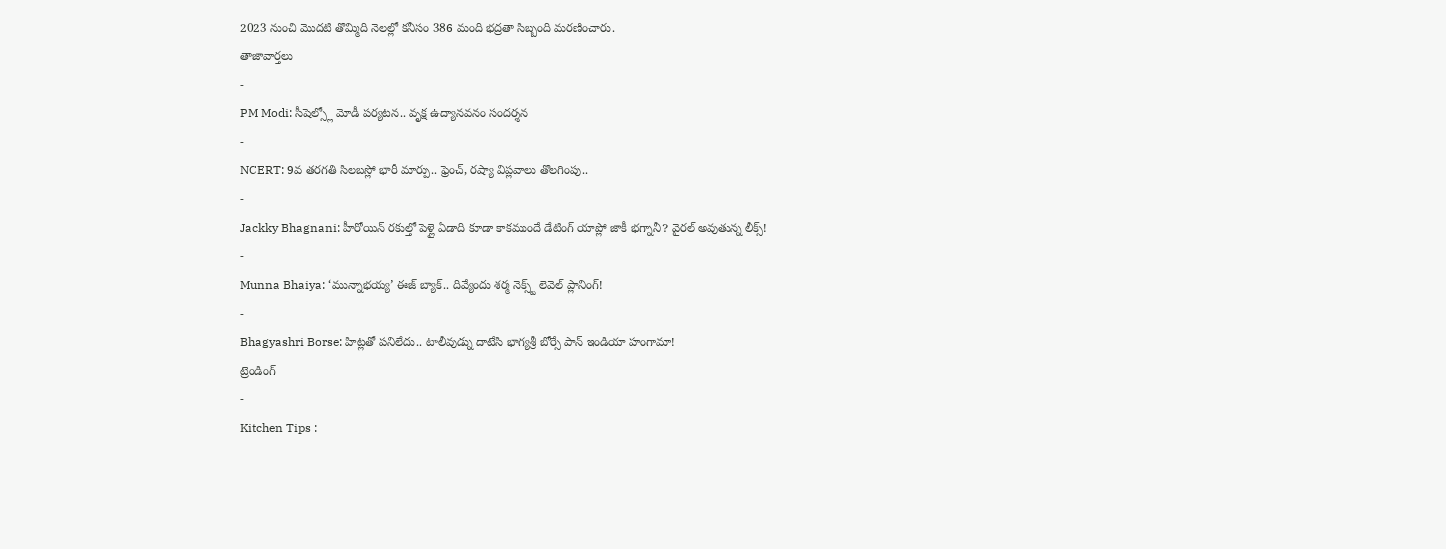2023 నుంచి మొదటి తొమ్మిది నెలల్లో కనీసం 386 మంది భద్రతా సిబ్బంది మరణించారు.
తాజావార్తలు
-
PM Modi: సీషెల్స్లో మోడీ పర్యటన.. వృక్ష ఉద్యానవనం సందర్శన
-
NCERT: 9వ తరగతి సిలబస్లో భారీ మార్పు.. ఫ్రెంచ్, రష్యా విప్లవాలు తొలగింపు..
-
Jackky Bhagnani: హీరోయిన్ రకుల్తో పెళ్లై ఏడాది కూడా కాకముందే డేటింగ్ యాప్లో జాకీ భగ్నానీ? వైరల్ అవుతున్న లీక్స్!
-
Munna Bhaiya: ‘మున్నాభయ్య’ ఈజ్ బ్యాక్.. దివ్యేందు శర్మ నెక్స్ట్ లెవెల్ ప్లానింగ్!
-
Bhagyashri Borse: హిట్లతో పనిలేదు.. టాలీవుడ్ను దాటేసి భాగ్యశ్రీ బోర్సే పాన్ ఇండియా హంగామా!
ట్రెండింగ్
-
Kitchen Tips :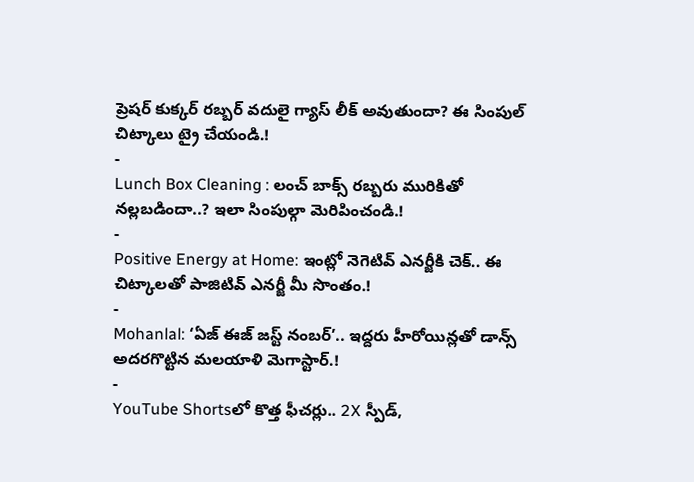ప్రెషర్ కుక్కర్ రబ్బర్ వదులై గ్యాస్ లీక్ అవుతుందా? ఈ సింపుల్ చిట్కాలు ట్రై చేయండి.!
-
Lunch Box Cleaning : లంచ్ బాక్స్ రబ్బరు మురికితో నల్లబడిందా..? ఇలా సింపుల్గా మెరిపించండి.!
-
Positive Energy at Home: ఇంట్లో నెగెటివ్ ఎనర్జీకి చెక్.. ఈ చిట్కాలతో పాజిటివ్ ఎనర్జీ మీ సొంతం.!
-
Mohanlal: ‘ఏజ్ ఈజ్ జస్ట్ నంబర్’.. ఇద్దరు హీరోయిన్లతో డాన్స్ అదరగొట్టిన మలయాళి మెగాస్టార్.!
-
YouTube Shortsలో కొత్త ఫీచర్లు.. 2X స్పీడ్,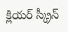క్లియర్ స్క్రీన్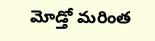మోడ్తో మరింత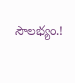సౌలభ్యం.!